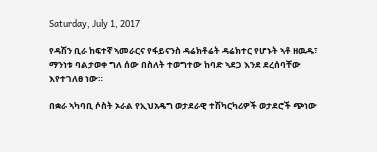Saturday, July 1, 2017

የዳሽን ቢራ ከፍተኛ ኣመራርና የፋይናንስ ዳሬክቶሬት ዳሬክተር የሆኑት ኣቶ ዘዉዱ፣ ማንነቱ ባልታወቀ ግለ ሰው በስለት ተወግተው ከባድ ኣደጋ እንደ ደረሰባቸው እየተገለፀ ነው።

በቋራ ኣካባቢ ሶስት ኦራል የኢህአዴግ ወታደራዊ ተሽካርካሪዎች ወታደሮች ጭነው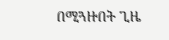በሚጓዙበት ጊዜ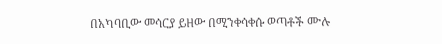በአካባቢው መሳርያ ይዘው በሚንቀሳቀሱ ወጣቶች ሙሉ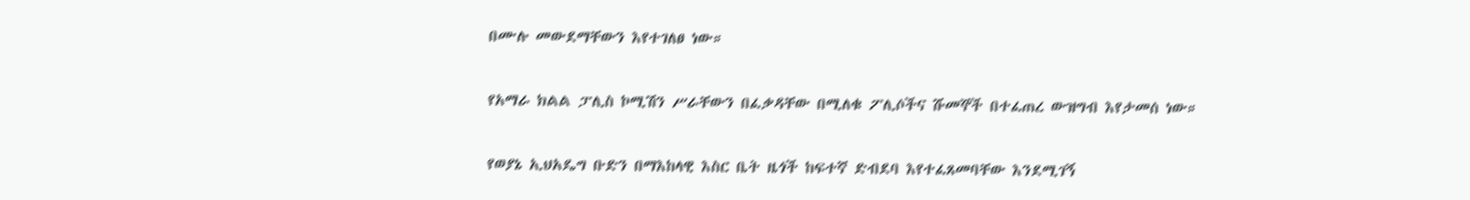በሙሉ መውደማቸውን እየተገለፀ ነው።

የአማራ ክልል ፓሊስ ኮሚሽን ሥራቸውን በፈቃዳቸው በሚለቁ ፖሊሶችና ሹመኞች በተፈጠረ ውዝግብ እየታመሰ ነው።

የወያኔ ኢህአዴግ ቡድን በማእከላዊ እስር ቤት ዜጎች ከፍተኛ ድብደባ እየተፈጸመባቸው እንደሚገኝ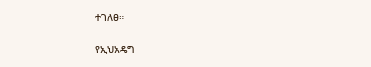ተገለፀ።

የኢህአዴግ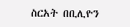ስርአት በቢሊዮን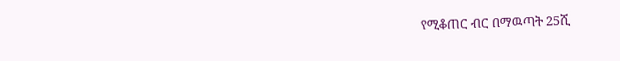የሚቆጠር ብር በማዉጣት 25ሺ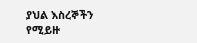ያህል እስረኞችን የሚይዙ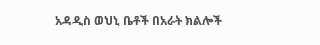አዳዲስ ወህኒ ቤቶች በአራት ክልሎች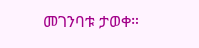መገንባቱ ታወቀ።